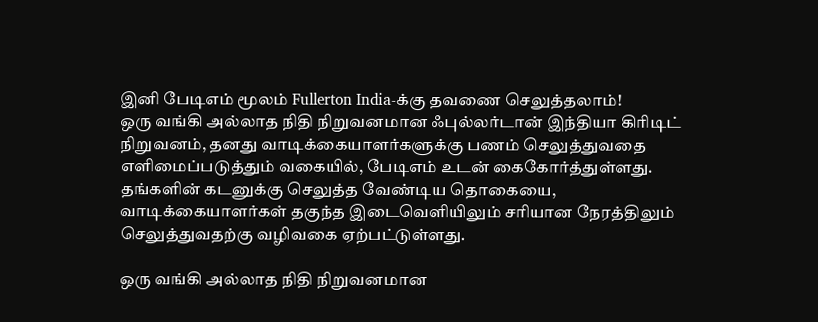இனி பேடிஎம் மூலம் Fullerton India-க்கு தவணை செலுத்தலாம்!
ஒரு வங்கி அல்லாத நிதி நிறுவனமான ஃபுல்லர்டான் இந்தியா கிரிடிட் நிறுவனம், தனது வாடிக்கையாளர்களுக்கு பணம் செலுத்துவதை எளிமைப்படுத்தும் வகையில், பேடிஎம் உடன் கைகோர்த்துள்ளது.
தங்களின் கடனுக்கு செலுத்த வேண்டிய தொகையை, வாடிக்கையாளர்கள் தகுந்த இடைவெளியிலும் சரியான நேரத்திலும் செலுத்துவதற்கு வழிவகை ஏற்பட்டுள்ளது.

ஒரு வங்கி அல்லாத நிதி நிறுவனமான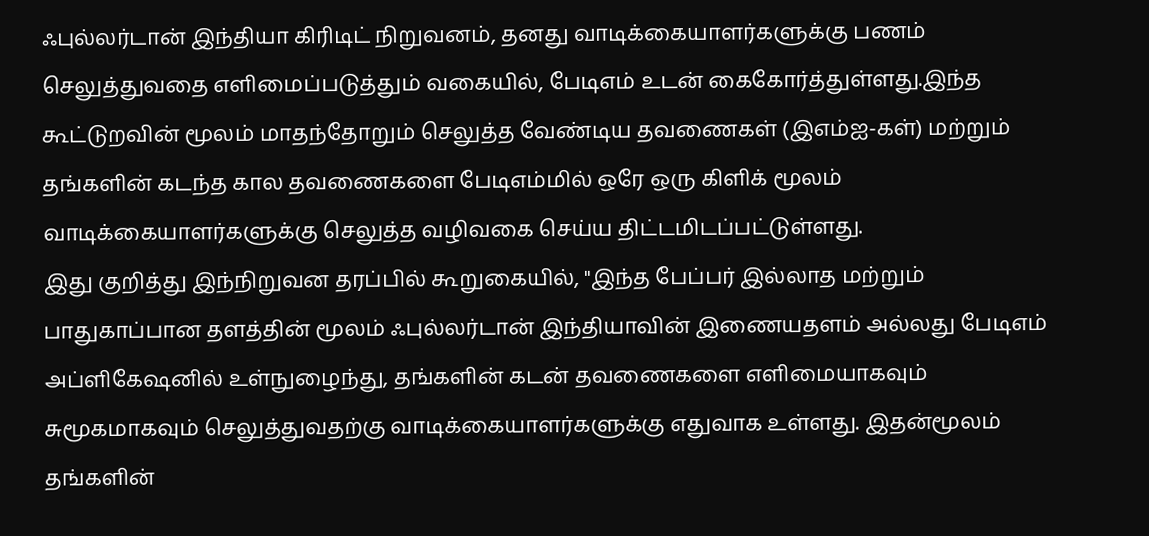ஃபுல்லர்டான் இந்தியா கிரிடிட் நிறுவனம், தனது வாடிக்கையாளர்களுக்கு பணம் செலுத்துவதை எளிமைப்படுத்தும் வகையில், பேடிஎம் உடன் கைகோர்த்துள்ளது.இந்த கூட்டுறவின் மூலம் மாதந்தோறும் செலுத்த வேண்டிய தவணைகள் (இஎம்ஐ-கள்) மற்றும் தங்களின் கடந்த கால தவணைகளை பேடிஎம்மில் ஒரே ஒரு கிளிக் மூலம் வாடிக்கையாளர்களுக்கு செலுத்த வழிவகை செய்ய திட்டமிடப்பட்டுள்ளது.
இது குறித்து இந்நிறுவன தரப்பில் கூறுகையில், "இந்த பேப்பர் இல்லாத மற்றும் பாதுகாப்பான தளத்தின் மூலம் ஃபுல்லர்டான் இந்தியாவின் இணையதளம் அல்லது பேடிஎம் அப்ளிகேஷனில் உள்நுழைந்து, தங்களின் கடன் தவணைகளை எளிமையாகவும் சுமூகமாகவும் செலுத்துவதற்கு வாடிக்கையாளர்களுக்கு எதுவாக உள்ளது. இதன்மூலம் தங்களின்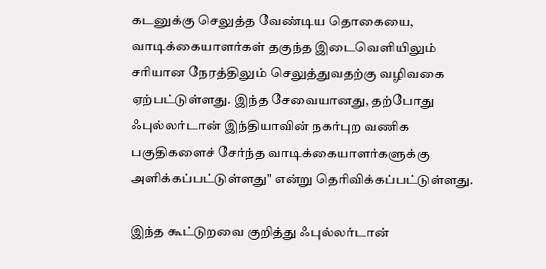கடனுக்கு செலுத்த வேண்டிய தொகையை, வாடிக்கையாளர்கள் தகுந்த இடைவெளியிலும் சரியான நேரத்திலும் செலுத்துவதற்கு வழிவகை ஏற்பட்டுள்ளது. இந்த சேவையானது, தற்போது ஃபுல்லர்டான் இந்தியாவின் நகர்புற வணிக பகுதிகளைச் சேர்ந்த வாடிக்கையாளர்களுக்கு அளிக்கப்பட்டுள்ளது" என்று தெரிவிக்கப்பட்டுள்ளது.

இந்த கூட்டுறவை குறித்து ஃபுல்லர்டான்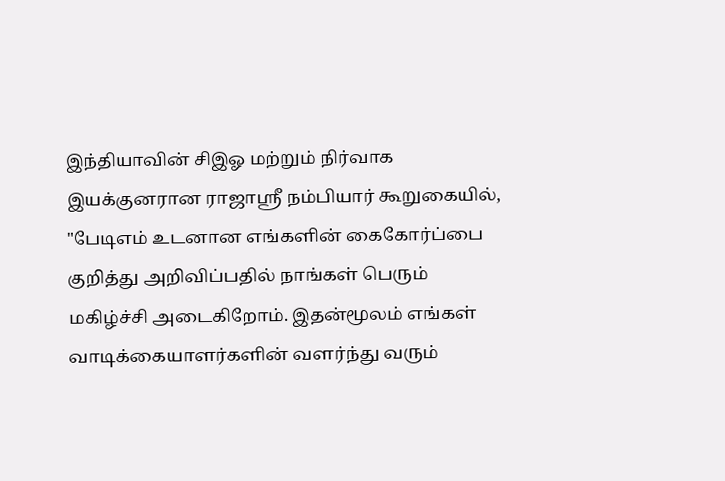இந்தியாவின் சிஇஓ மற்றும் நிர்வாக இயக்குனரான ராஜாஸ்ரீ நம்பியார் கூறுகையில், "பேடிஎம் உடனான எங்களின் கைகோர்ப்பை குறித்து அறிவிப்பதில் நாங்கள் பெரும் மகிழ்ச்சி அடைகிறோம். இதன்மூலம் எங்கள் வாடிக்கையாளர்களின் வளர்ந்து வரும்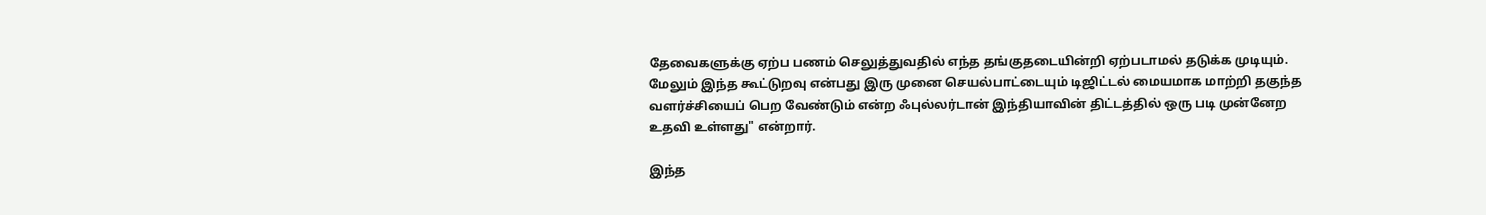தேவைகளுக்கு ஏற்ப பணம் செலுத்துவதில் எந்த தங்குதடையின்றி ஏற்படாமல் தடுக்க முடியும்.
மேலும் இந்த கூட்டுறவு என்பது இரு முனை செயல்பாட்டையும் டிஜிட்டல் மையமாக மாற்றி தகுந்த வளர்ச்சியைப் பெற வேண்டும் என்ற ஃபுல்லர்டான் இந்தியாவின் திட்டத்தில் ஒரு படி முன்னேற உதவி உள்ளது" என்றார்.

இந்த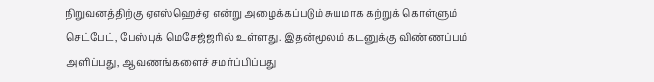நிறுவனத்திற்கு ஏஎஸ்ஹெச்ஏ என்று அழைக்கப்படும் சுயமாக கற்றுக் கொள்ளும் செட்பேட், பேஸ்புக் மெசேஜ்ஜரில் உள்ளது. இதன்மூலம் கடனுக்கு விண்ணப்பம் அளிப்பது, ஆவணங்களைச் சமர்ப்பிப்பது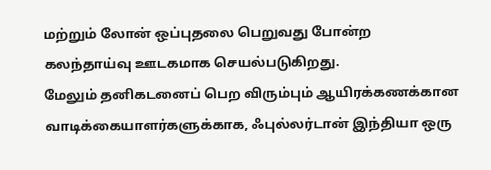மற்றும் லோன் ஒப்புதலை பெறுவது போன்ற கலந்தாய்வு ஊடகமாக செயல்படுகிறது.
மேலும் தனிகடனைப் பெற விரும்பும் ஆயிரக்கணக்கான வாடிக்கையாளர்களுக்காக, ஃபுல்லர்டான் இந்தியா ஒரு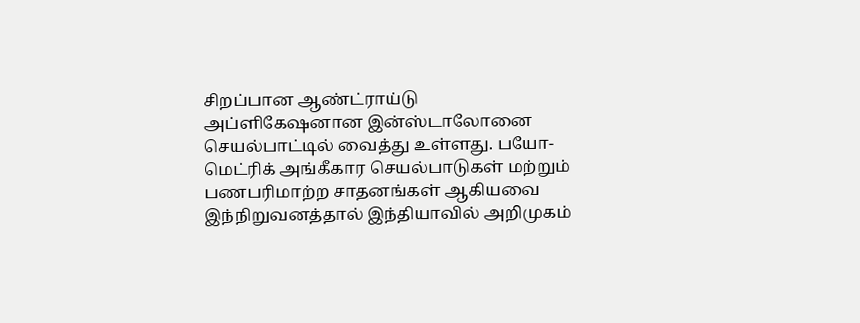சிறப்பான ஆண்ட்ராய்டு அப்ளிகேஷனான இன்ஸ்டாலோனை செயல்பாட்டில் வைத்து உள்ளது. பயோ-மெட்ரிக் அங்கீகார செயல்பாடுகள் மற்றும் பணபரிமாற்ற சாதனங்கள் ஆகியவை இந்நிறுவனத்தால் இந்தியாவில் அறிமுகம்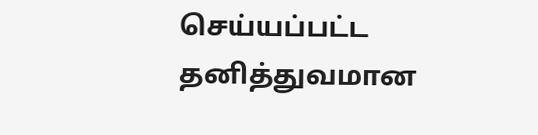செய்யப்பட்ட தனித்துவமான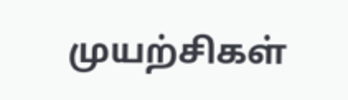முயற்சிகள்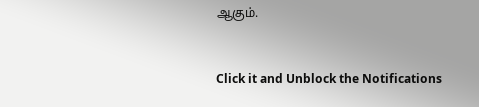ஆகும்.


Click it and Unblock the Notifications